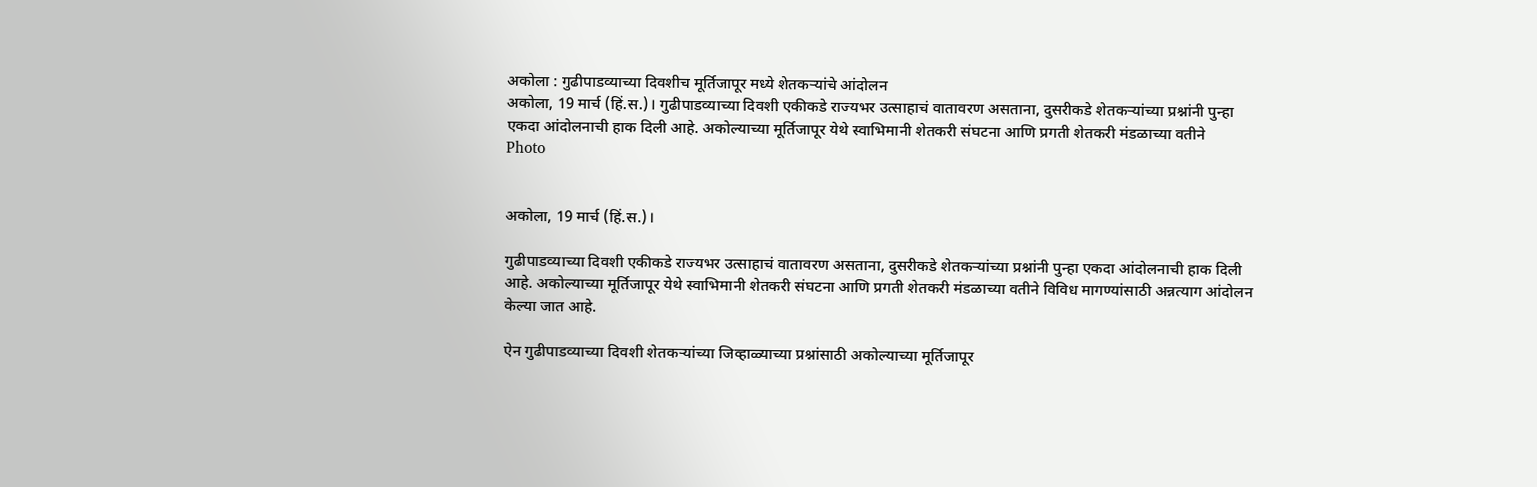अकोला : गुढीपाडव्याच्या दिवशीच मूर्तिजापूर मध्ये शेतकऱ्यांचे आंदोलन
अकोला, 19 मार्च (हिं.स.)। गुढीपाडव्याच्या दिवशी एकीकडे राज्यभर उत्साहाचं वातावरण असताना, दुसरीकडे शेतकऱ्यांच्या प्रश्नांनी पुन्हा एकदा आंदोलनाची हाक दिली आहे. अकोल्याच्या मूर्तिजापूर येथे स्वाभिमानी शेतकरी संघटना आणि प्रगती शेतकरी मंडळाच्या वतीने
Photo


अकोला, 19 मार्च (हिं.स.)।

गुढीपाडव्याच्या दिवशी एकीकडे राज्यभर उत्साहाचं वातावरण असताना, दुसरीकडे शेतकऱ्यांच्या प्रश्नांनी पुन्हा एकदा आंदोलनाची हाक दिली आहे. अकोल्याच्या मूर्तिजापूर येथे स्वाभिमानी शेतकरी संघटना आणि प्रगती शेतकरी मंडळाच्या वतीने विविध मागण्यांसाठी अन्नत्याग आंदोलन केल्या जात आहे.

ऐन गुढीपाडव्याच्या दिवशी शेतकऱ्यांच्या जिव्हाळ्याच्या प्रश्नांसाठी अकोल्याच्या मूर्तिजापूर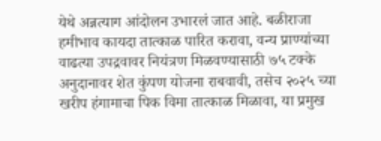येथे अन्नत्याग आंदोलन उभारलं जात आहे. बळीराजा हमीभाव कायदा तात्काळ पारित करावा, वन्य प्राण्यांच्या वाढत्या उपद्रवावर नियंत्रण मिळवण्यासाठी ७५ टक्के अनुदानावर शेत कुंपण योजना राबवावी, तसेच २०२५ च्या खरीप हंगामाचा पिक विमा तात्काळ मिळावा, या प्रमुख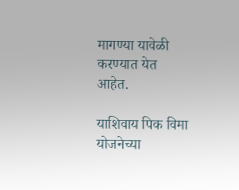मागण्या यावेळी करण्यात येत आहेत.

याशिवाय पिक विमा योजनेच्या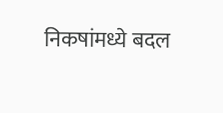निकषांमध्ये बदल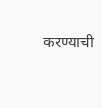करण्याची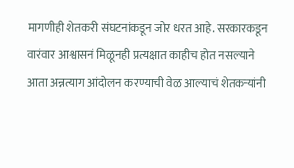मागणीही शेतकरी संघटनांकडून जोर धरत आहे. सरकारकडून वारंवार आश्वासनं मिळूनही प्रत्यक्षात काहीच होत नसल्याने आता अन्नत्याग आंदोलन करण्याची वेळ आल्याचं शेतकऱ्यांनी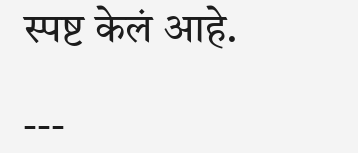स्पष्ट केलं आहे.

---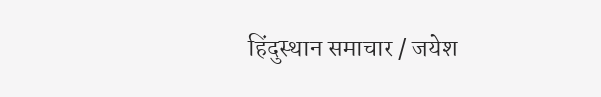हिंदुस्थान समाचार / जयेश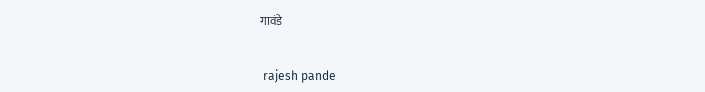गावंडे


 rajesh pande